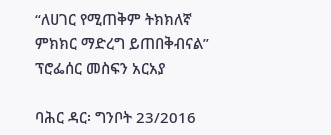“ለሀገር የሚጠቅም ትክክለኛ ምክክር ማድረግ ይጠበቅብናል” ፕሮፌሰር መስፍን አርአያ

ባሕር ዳር፡ ግንቦት 23/2016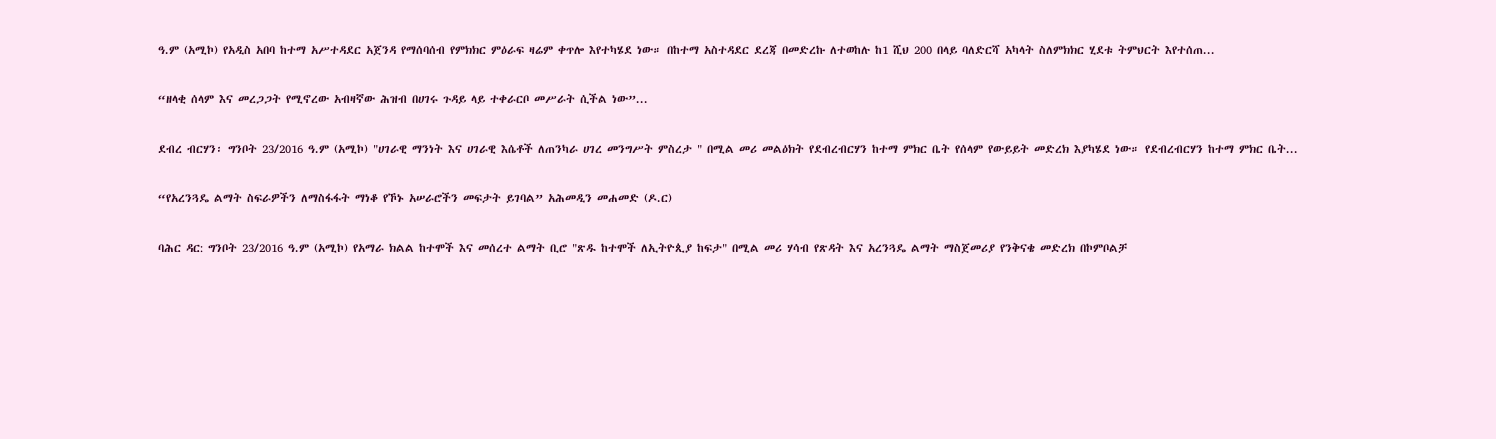ዓ.ም (አሚኮ) የአዲስ አበባ ከተማ አሥተዳደር አጀንዳ የማሰባሰብ የምክክር ምዕራፍ ዛሬም ቀጥሎ እየተካሄደ ነው። በከተማ አስተዳደር ደረጃ በመድረኩ ለተወከሉ ከ1 ሺህ 200 በላይ ባለድርሻ አካላት ስለምክክር ሂደቱ ትምህርት እየተሰጠ...

“ዘላቂ ሰላም እና መረጋጋት የሚኖረው አብዛኛው ሕዝብ በሀገሩ ጉዳይ ላይ ተቀራርቦ መሥራት ሲችል ነው”...

ደብረ ብርሃን፡ ግንቦት 23/2016 ዓ.ም (አሚኮ) "ሀገራዊ ማንነት እና ሀገራዊ እሴቶች ለጠንካራ ሀገረ መንግሥት ምስረታ " በሚል መሪ መልዕክት የደብረብርሃን ከተማ ምክር ቤት የሰላም የውይይት መድረክ እያካሄደ ነው። የደብረብርሃን ከተማ ምክር ቤት...

“የአረንጓዴ ልማት ስፍራዎችን ለማስፋፋት ማነቆ የኾኑ አሠራሮችን መፍታት ይገባል” አሕመዲን መሐመድ (ዶ.ር)

ባሕር ዳር: ግንቦት 23/2016 ዓ.ም (አሚኮ) የአማራ ክልል ከተሞች እና መሰረተ ልማት ቢሮ "ጽዱ ከተሞች ለኢትዮጲያ ከፍታ" በሚል መሪ ሃሳብ የጽዳት እና አረንጓዴ ልማት ማስጀመሪያ የንቅናቄ መድረክ በኮምቦልቻ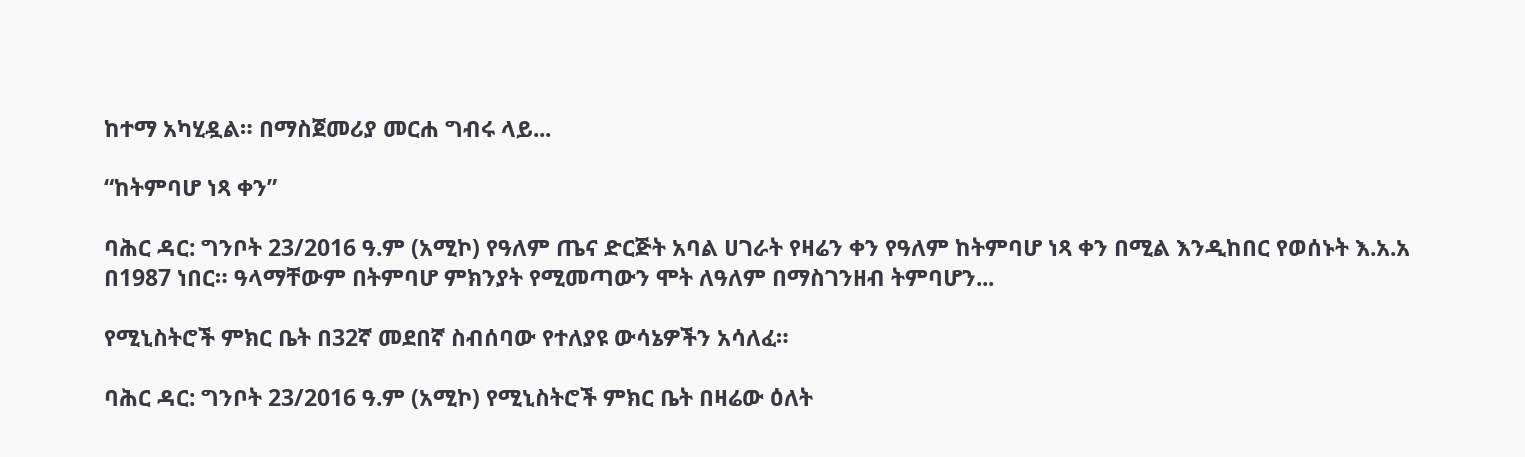ከተማ አካሂዷል። በማስጀመሪያ መርሐ ግብሩ ላይ...

“ከትምባሆ ነጻ ቀን”

ባሕር ዳር: ግንቦት 23/2016 ዓ.ም (አሚኮ) የዓለም ጤና ድርጅት አባል ሀገራት የዛሬን ቀን የዓለም ከትምባሆ ነጻ ቀን በሚል እንዲከበር የወሰኑት እ.አ.አ በ1987 ነበር። ዓላማቸውም በትምባሆ ምክንያት የሚመጣውን ሞት ለዓለም በማስገንዘብ ትምባሆን...

የሚኒስትሮች ምክር ቤት በ32ኛ መደበኛ ስብሰባው የተለያዩ ውሳኔዎችን አሳለፈ።

ባሕር ዳር: ግንቦት 23/2016 ዓ.ም (አሚኮ) የሚኒስትሮች ምክር ቤት በዛሬው ዕለት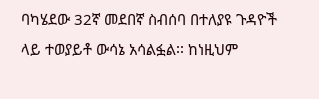ባካሄደው 32ኛ መደበኛ ስብሰባ በተለያዩ ጉዳዮች ላይ ተወያይቶ ውሳኔ አሳልፏል፡፡ ከነዚህም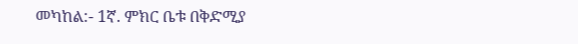መካከል:- 1ኛ. ምክር ቤቱ በቅድሚያ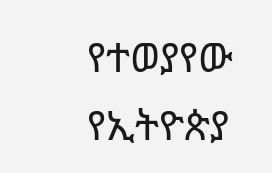የተወያየው የኢትዮጵያ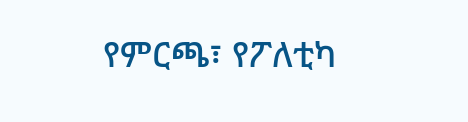የምርጫ፣ የፖለቲካ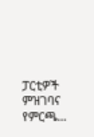ፓርቲዎች ምዝገባና የምርጫ...